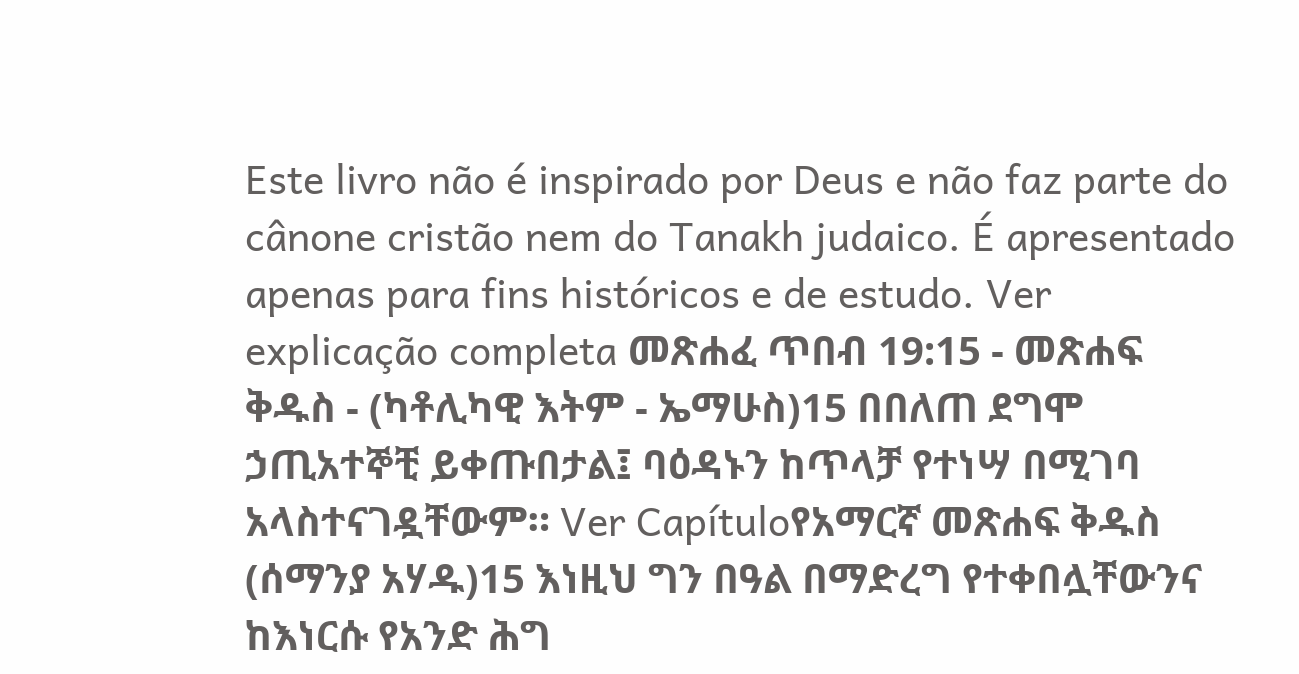Este livro não é inspirado por Deus e não faz parte do cânone cristão nem do Tanakh judaico. É apresentado apenas para fins históricos e de estudo. Ver explicação completa መጽሐፈ ጥበብ 19:15 - መጽሐፍ ቅዱስ - (ካቶሊካዊ እትም - ኤማሁስ)15 በበለጠ ደግሞ ኃጢአተኞቺ ይቀጡበታል፤ ባዕዳኑን ከጥላቻ የተነሣ በሚገባ አላስተናገዷቸውም። Ver Capítuloየአማርኛ መጽሐፍ ቅዱስ (ሰማንያ አሃዱ)15 እነዚህ ግን በዓል በማድረግ የተቀበሏቸውንና ከእነርሱ የአንድ ሕግ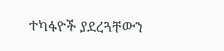ተካፋዮች ያደረጓቸውን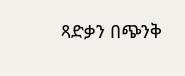ጻድቃን በጭንቅ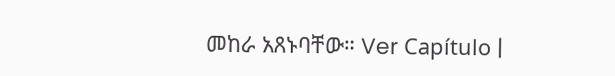መከራ አጸኑባቸው። Ver Capítulo |